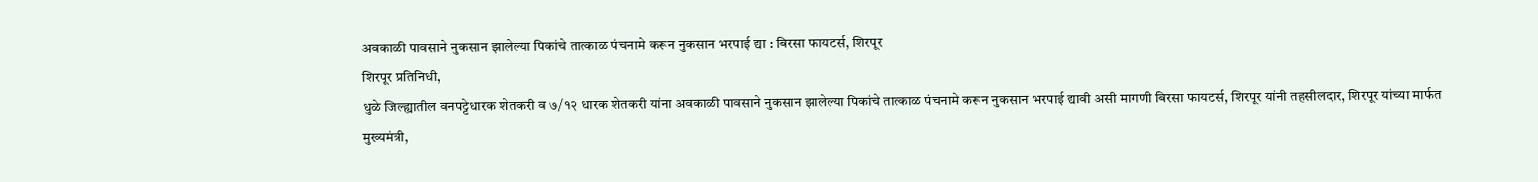अवकाळी पावसाने नुकसान झालेल्या पिकांचे तात्काळ पंचनामे करून नुकसान भरपाई द्या : बिरसा फायटर्स, शिरपूर
शिरपूर प्रतिनिधी,
धुळे जिल्ह्यातील वनपट्टेधारक शेतकरी व ७/१२ धारक शेतकरी यांना अवकाळी पावसाने नुकसान झालेल्या पिकांचे तात्काळ पंचनामे करून नुकसान भरपाई द्यावी असी मागणी बिरसा फायटर्स, शिरपूर यांनी तहसीलदार, शिरपूर यांच्या मार्फत मुख्यमंत्री,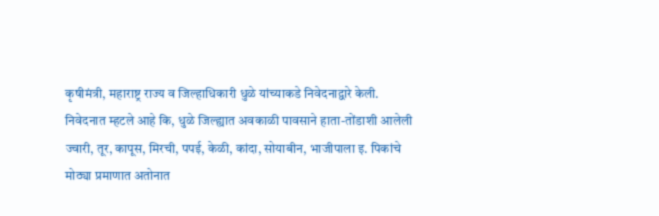कृषीमंत्री, महाराष्ट्र राज्य व जिल्हाधिकारी धुळे यांच्याकडे निवेदनाद्वारे केली.
निवेदनात म्हटले आहे कि, धुळे जिल्ह्यात अवकाळी पावसाने हाता-तोंडाशी आलेली ज्वारी, तूर, कापूस, मिरची, पपई, केळी, कांदा, सोयाबीन, भाजीपाला इ. पिकांचे मोठ्या प्रमाणात अतोनात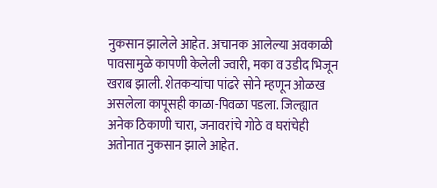नुकसान झालेले आहेत. अचानक आलेल्या अवकाळी पावसामुळे कापणी केलेली ज्वारी, मका व उडीद भिजून खराब झाली. शेतकऱ्यांचा पांढरे सोने म्हणून ओळख असलेला कापूसही काळा-पिवळा पडला. जिल्ह्यात अनेक ठिकाणी चारा, जनावरांचे गोठे व घरांचेही अतोनात नुकसान झाले आहेत.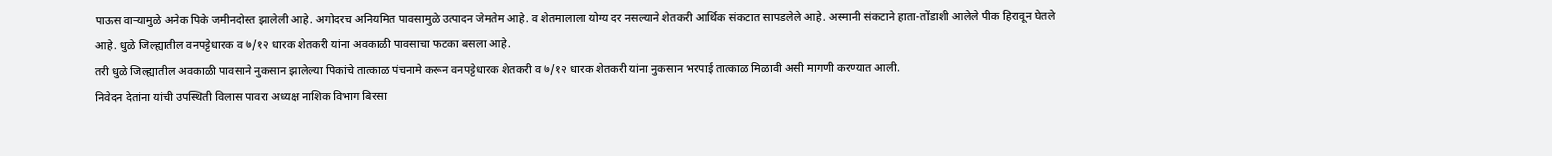पाऊस वाऱ्यामुळे अनेक पिके जमीनदोस्त झालेली आहे. अगोदरच अनियमित पावसामुळे उत्पादन जेमतेम आहे. व शेतमालाला योग्य दर नसल्याने शेतकरी आर्थिक संकटात सापडलेले आहे. अस्मानी संकटाने हाता-तोंडाशी आलेले पीक हिरावून घेतले आहे. धुळे जिल्ह्यातील वनपट्टेधारक व ७/१२ धारक शेतकरी यांना अवकाळी पावसाचा फटका बसला आहे.
तरी धुळे जिल्ह्यातील अवकाळी पावसाने नुकसान झालेल्या पिकांचे तात्काळ पंचनामे करून वनपट्टेधारक शेतकरी व ७/१२ धारक शेतकरी यांना नुकसान भरपाई तात्काळ मिळावी असी मागणी करण्यात आली.
निवेदन देतांना यांची उपस्थिती विलास पावरा अध्यक्ष नाशिक विभाग बिरसा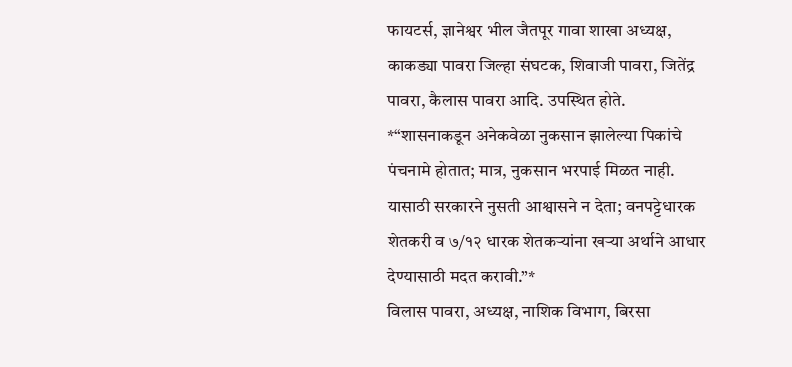फायटर्स, ज्ञानेश्वर भील जैतपूर गावा शाखा अध्यक्ष, काकड्या पावरा जिल्हा संघटक, शिवाजी पावरा, जितेंद्र पावरा, कैलास पावरा आदि. उपस्थित होते.
*“शासनाकडून अनेकवेळा नुकसान झालेल्या पिकांचे पंचनामे होतात; मात्र, नुकसान भरपाई मिळत नाही. यासाठी सरकारने नुसती आश्वासने न देता; वनपट्टेधारक शेतकरी व ७/१२ धारक शेतकऱ्यांना खऱ्या अर्थाने आधार देण्यासाठी मदत करावी.”*
विलास पावरा, अध्यक्ष, नाशिक विभाग, बिरसा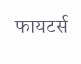फायटर्स